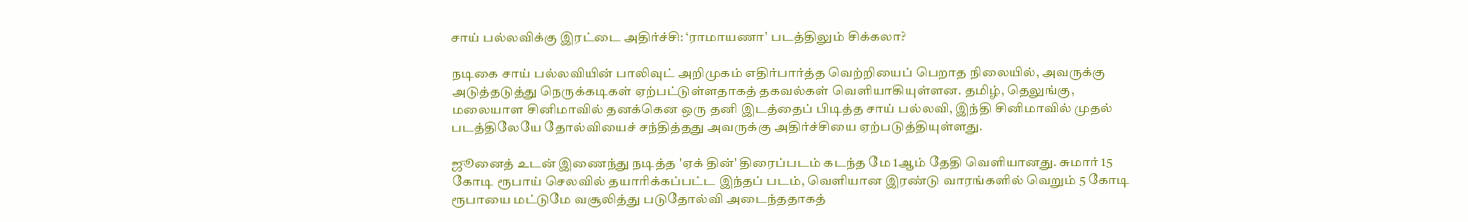சாய் பல்லவிக்கு இரட்டை அதிர்ச்சி: ‘ராமாயணா’ படத்திலும் சிக்கலா?

நடிகை சாய் பல்லவியின் பாலிவுட் அறிமுகம் எதிர்பார்த்த வெற்றியைப் பெறாத நிலையில், அவருக்கு அடுத்தடுத்து நெருக்கடிகள் ஏற்பட்டுள்ளதாகத் தகவல்கள் வெளியாகியுள்ளன. தமிழ், தெலுங்கு, மலையாள சினிமாவில் தனக்கென ஒரு தனி இடத்தைப் பிடித்த சாய் பல்லவி, இந்தி சினிமாவில் முதல் படத்திலேயே தோல்வியைச் சந்தித்தது அவருக்கு அதிர்ச்சியை ஏற்படுத்தியுள்ளது.

ஜூனைத் உடன் இணைந்து நடித்த 'ஏக் தின்' திரைப்படம் கடந்த மே 1ஆம் தேதி வெளியானது. சுமார் 15 கோடி ரூபாய் செலவில் தயாரிக்கப்பட்ட இந்தப் படம், வெளியான இரண்டு வாரங்களில் வெறும் 5 கோடி ரூபாயை மட்டுமே வசூலித்து படுதோல்வி அடைந்ததாகத்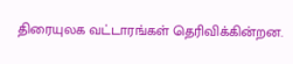திரையுலக வட்டாரங்கள் தெரிவிக்கின்றன.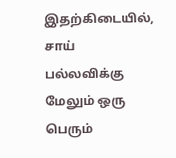இதற்கிடையில், சாய் பல்லவிக்கு மேலும் ஒரு பெரும்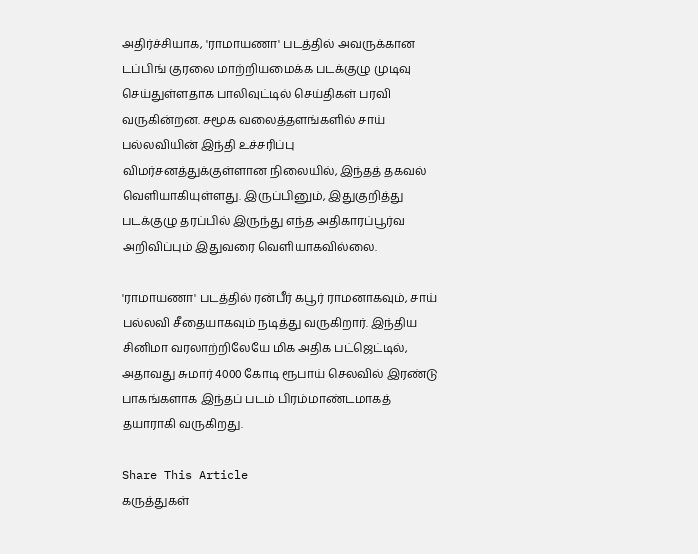அதிர்ச்சியாக, 'ராமாயணா' படத்தில் அவருக்கான டப்பிங் குரலை மாற்றியமைக்க படக்குழு முடிவு செய்துள்ளதாக பாலிவுட்டில் செய்திகள் பரவி வருகின்றன. சமூக வலைத்தளங்களில் சாய் பல்லவியின் இந்தி உச்சரிப்பு விமர்சனத்துக்குள்ளான நிலையில், இந்தத் தகவல் வெளியாகியுள்ளது. இருப்பினும், இதுகுறித்து படக்குழு தரப்பில் இருந்து எந்த அதிகாரப்பூர்வ அறிவிப்பும் இதுவரை வெளியாகவில்லை.

'ராமாயணா' படத்தில் ரன்பீர் கபூர் ராமனாகவும், சாய் பல்லவி சீதையாகவும் நடித்து வருகிறார். இந்திய சினிமா வரலாற்றிலேயே மிக அதிக பட்ஜெட்டில், அதாவது சுமார் 4000 கோடி ரூபாய் செலவில் இரண்டு பாகங்களாக இந்தப் படம் பிரம்மாண்டமாகத் தயாராகி வருகிறது.

Share This Article
கருத்துகள்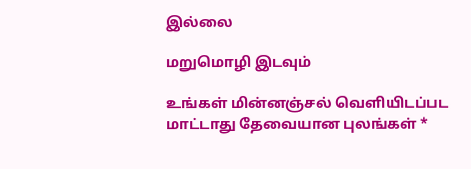இல்லை

மறுமொழி இடவும்

உங்கள் மின்னஞ்சல் வெளியிடப்பட மாட்டாது தேவையான புலங்கள் *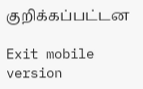குறிக்கப்பட்டன

Exit mobile version